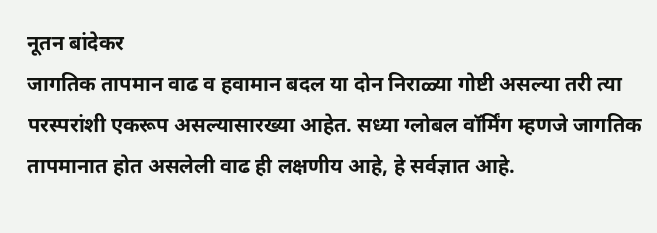नूतन बांदेकर
जागतिक तापमान वाढ व हवामान बदल या दोन निराळ्या गोष्टी असल्या तरी त्या परस्परांशी एकरूप असल्यासारख्या आहेत. सध्या ग्लोबल वॉर्मिंग म्हणजे जागतिक तापमानात होत असलेली वाढ ही लक्षणीय आहे, हे सर्वज्ञात आहे.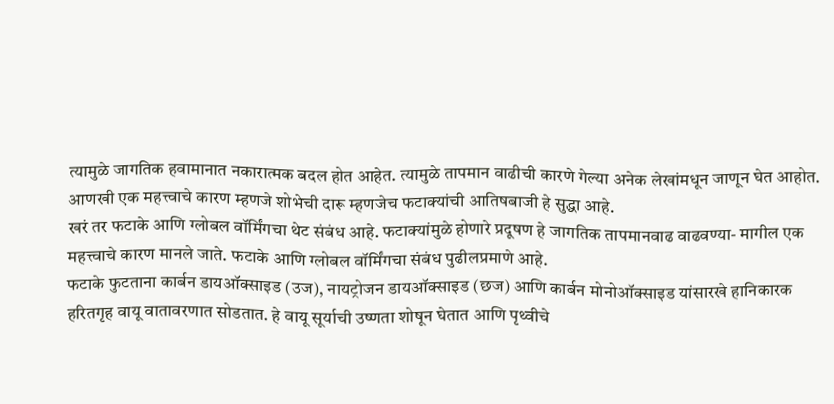त्यामुळे जागतिक हवामानात नकारात्मक बदल होत आहेत. त्यामुळे तापमान वाढीची कारणे गेल्या अनेक लेखांमधून जाणून घेत आहोत. आणखी एक महत्त्वाचे कारण म्हणजे शोभेची दारू म्हणजेच फटाक्यांची आतिषबाजी हे सुद्धा आहे.
खरं तर फटाके आणि ग्लोबल वॉर्मिंगचा थेट संबंध आहे. फटाक्यांमुळे होणारे प्रदूषण हे जागतिक तापमानवाढ वाढवण्या- मागील एक महत्त्वाचे कारण मानले जाते. फटाके आणि ग्लोबल वॉर्मिंगचा संबंध पुढीलप्रमाणे आहे.
फटाके फुटताना कार्बन डायऑक्साइड (उज), नायट्रोजन डायऑक्साइड (छज) आणि कार्बन मोनोऑक्साइड यांसारखे हानिकारक हरितगृह वायू वातावरणात सोडतात. हे वायू सूर्याची उष्णता शोषून घेतात आणि पृथ्वीचे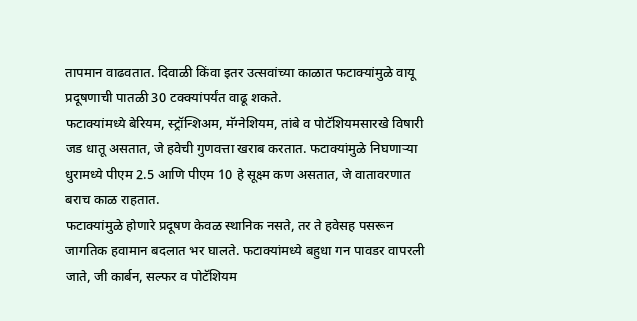तापमान वाढवतात. दिवाळी किंवा इतर उत्सवांच्या काळात फटाक्यांमुळे वायू प्रदूषणाची पातळी 30 टक्क्यांपर्यंत वाढू शकते.
फटाक्यांमध्ये बेरियम, स्ट्रॉन्शिअम, मॅग्नेशियम, तांबे व पोटॅशियमसारखे विषारी जड धातू असतात, जे हवेची गुणवत्ता खराब करतात. फटाक्यांमुळे निघणाऱ्या धुरामध्ये पीएम 2.5 आणि पीएम 10 हे सूक्ष्म कण असतात, जे वातावरणात बराच काळ राहतात.
फटाक्यांमुळे होणारे प्रदूषण केवळ स्थानिक नसते, तर ते हवेसह पसरून जागतिक हवामान बदलात भर घालते. फटाक्यांमध्ये बहुधा गन पावडर वापरली जाते, जी कार्बन, सल्फर व पोटॅशियम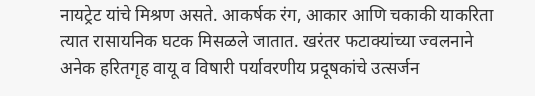नायट्रेट यांचे मिश्रण असते. आकर्षक रंग, आकार आणि चकाकी याकरिता त्यात रासायनिक घटक मिसळले जातात. खरंतर फटाक्यांच्या ज्वलनाने अनेक हरितगृह वायू व विषारी पर्यावरणीय प्रदूषकांचे उत्सर्जन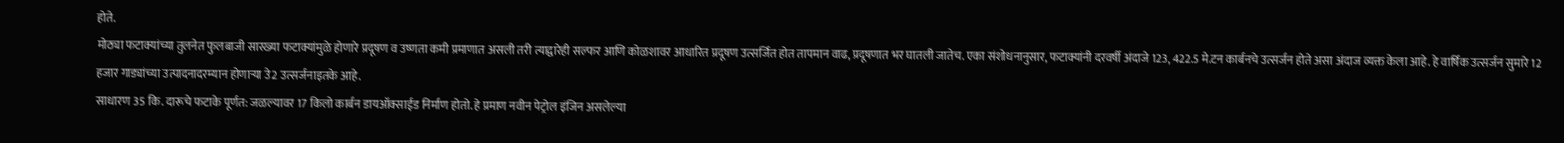होते.
मोठ्या फटाक्यांच्या तुलनेत फुलबाजी सारख्या फटाक्यांमुळे होणारे प्रदूषण व उष्णता कमी प्रमाणात असली तरी त्याद्वारेही सल्फर आणि कोळशावर आधारित प्रदूषण उत्सर्जित होत तापमान वाढ, प्रदूषणात भर घातली जातेच. एका संशोधनानुसार, फटाक्यांनी दरवर्षी अंदाजे 123, 422.5 मे.टन कार्बनचे उत्सर्जन होते असा अंदाज व्यक्त केला आहे. हे वार्षिक उत्सर्जन सुमारे 12 हजार गाड्यांच्या उत्पादनादरम्यान होणाऱ्या उे2 उत्सर्जनाइतके आहे.
साधारण 35 कि. दारूचे फटाके पूर्णत: जळल्यावर 17 किलो कार्बन डायऑक्साईड निर्माण होतो. हे प्रमाण नवीन पेट्रोल इंजिन असलेल्या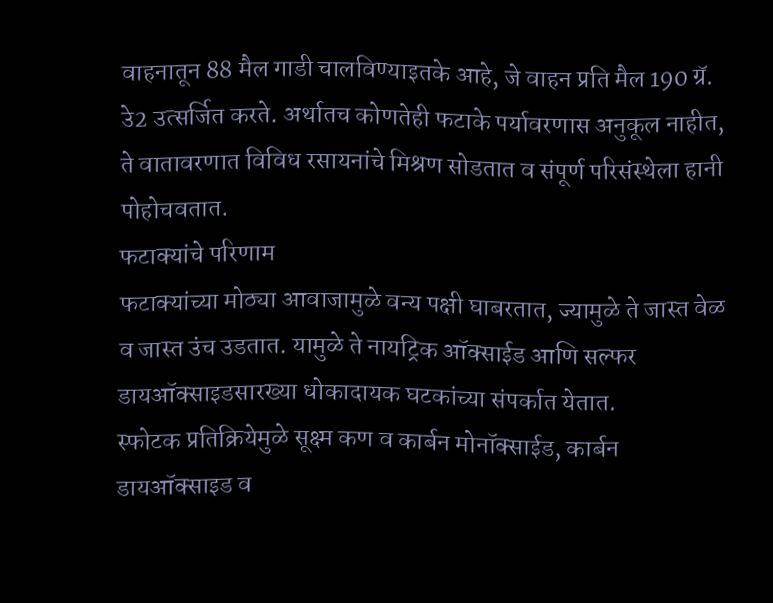वाहनातून 88 मैल गाडी चालविण्याइतके आहे, जे वाहन प्रति मैल 190 ग्रॅ. उे2 उत्सर्जित करते. अर्थातच कोणतेही फटाके पर्यावरणास अनुकूल नाहीत, ते वातावरणात विविध रसायनांचे मिश्रण सोडतात व संपूर्ण परिसंस्थेला हानी पोहोचवतात.
फटाक्यांचे परिणाम
फटाक्यांच्या मोठ्या आवाजामुळे वन्य पक्षी घाबरतात, ज्यामुळे ते जास्त वेळ व जास्त उंच उडतात. यामुळे ते नायट्रिक ऑक्साईड आणि सल्फर डायऑक्साइडसारख्या धोकादायक घटकांच्या संपर्कात येतात.
स्फोटक प्रतिक्रियेमुळे सूक्ष्म कण व कार्बन मोनॉक्साईड, कार्बन डायऑक्साइड व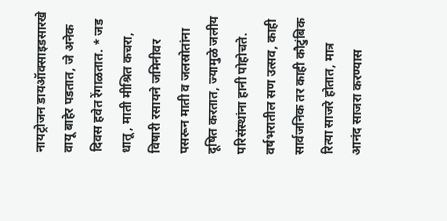नायट्रोजन डायऑक्साइडसारखे वायू बाहेर पडतात, जे अनेक दिवस हवेत रेंगाळतात. * जड धातू, माती मीश्रित कचरा, विषारी रसायने जमिनीवर पसरून माती व जलस्रोतांना दूषित करतात, ज्यामुळे जलीय परिसंस्थांना हानी पोहोचते. वर्षभरातील सण उत्सव, काही सार्वजनिक तर काही कौटुंबिक रित्या साजरे होतात, मात्र आनंद साजरा करण्यास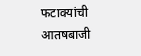फटाक्यांची आतषबाजी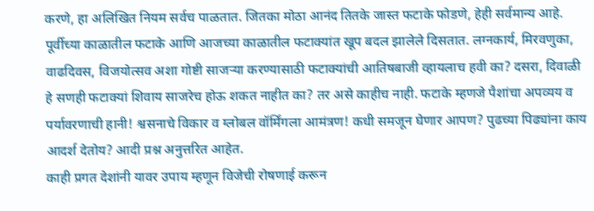करणे, हा अलिखित नियम सर्वच पाळतात. जितका मोठा आनंद तितके जास्त फटाके फोडणे, हेही सर्वमान्य आहे.
पूर्वीच्या काळातील फटाके आणि आजच्या काळातील फटाक्यांत खूप बदल झालेले दिसतात. लग्नकार्य, मिरवणुका, वाढदिवस, विजयोत्सव अशा गोष्टी साजऱ्या करण्यासाठी फटाक्यांची आतिषबाजी व्हायलाच हवी का? दसरा, दिवाळी हे सणही फटाक्यां शिवाय साजरेच होऊ शकत नाहीत का? तर असे काहीच नाही. फटाके म्हणजे पैशांचा अपव्यय व पर्यावरणाची हानी! श्वसनाचे विकार व ग्लोबल वॉर्मिंगला आमंत्रण! कधी समजून घेणार आपण? पुढच्या पिढ्यांना काय आदर्श देतोय? आदी प्रश्न अनुत्तरित आहेत.
काही प्रगत देशांनी यावर उपाय म्हणून विजेची रोषणाई करून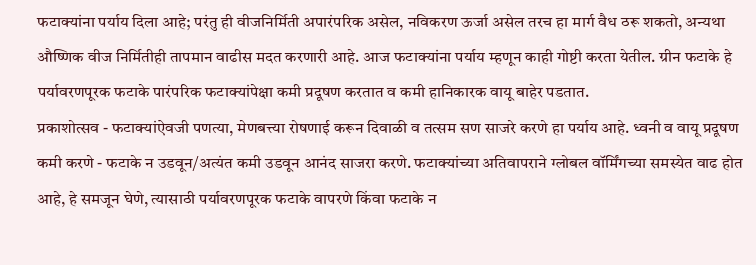फटाक्यांना पर्याय दिला आहे; परंतु ही वीजनिर्मिती अपारंपरिक असेल, नविकरण ऊर्जा असेल तरच हा मार्ग वैध ठरू शकतो, अन्यथा औष्णिक वीज निर्मितीही तापमान वाढीस मदत करणारी आहे. आज फटाक्यांना पर्याय म्हणून काही गोष्टी करता येतील. ग्रीन फटाके हे पर्यावरणपूरक फटाके पारंपरिक फटाक्यांपेक्षा कमी प्रदूषण करतात व कमी हानिकारक वायू बाहेर पडतात.
प्रकाशोत्सव - फटाक्यांऐवजी पणत्या, मेणबत्त्या रोषणाई करून दिवाळी व तत्सम सण साजरे करणे हा पर्याय आहे. ध्वनी व वायू प्रदूषण कमी करणे - फटाके न उडवून/अत्यंत कमी उडवून आनंद साजरा करणे. फटाक्यांच्या अतिवापराने ग्लोबल वॉर्मिंगच्या समस्येत वाढ होत आहे, हे समजून घेणे, त्यासाठी पर्यावरणपूरक फटाके वापरणे किंवा फटाके न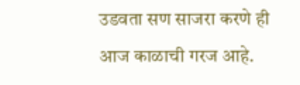उडवता सण साजरा करणे ही आज काळाची गरज आहे.